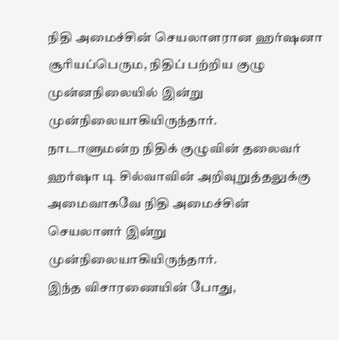நிதி அமைச்சின் செயலாளரான ஹர்ஷனா சூரியப்பெரும, நிதிப் பற்றிய குழு முன்னநிலையில் இன்று முன்நிலையாகியிருந்தார்.
நாடாளுமன்ற நிதிக் குழுவின் தலைவர் ஹர்ஷா டி சில்வாவின் அறிவுறுத்தலுக்கு அமைவாகவே நிதி அமைச்சின் செயலாளர் இன்று முன்நிலையாகியிருந்தார்.
இந்த விசாரணையின் போது,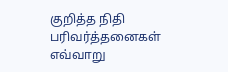குறித்த நிதி பரிவர்த்தனைகள் எவ்வாறு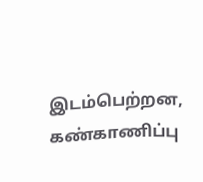இடம்பெற்றன, கண்காணிப்பு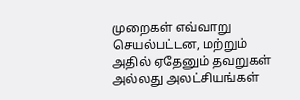முறைகள் எவ்வாறு செயல்பட்டன, மற்றும் அதில் ஏதேனும் தவறுகள் அல்லது அலட்சியங்கள்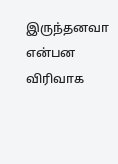இருந்தனவா என்பன விரிவாக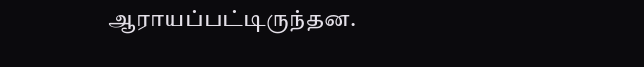ஆராயப்பட்டிருந்தன.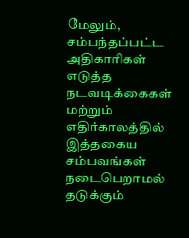மேலும், சம்பந்தப்பட்ட அதிகாரிகள் எடுத்த நடவடிக்கைகள் மற்றும் எதிர்காலத்தில் இத்தகைய சம்பவங்கள் நடைபெறாமல் தடுக்கும்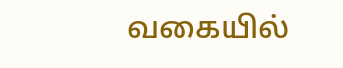வகையில்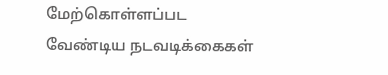மேற்கொள்ளப்பட வேண்டிய நடவடிக்கைகள்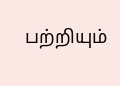பற்றியும்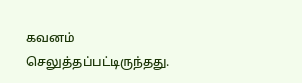கவனம் செலுத்தப்பட்டிருந்தது.